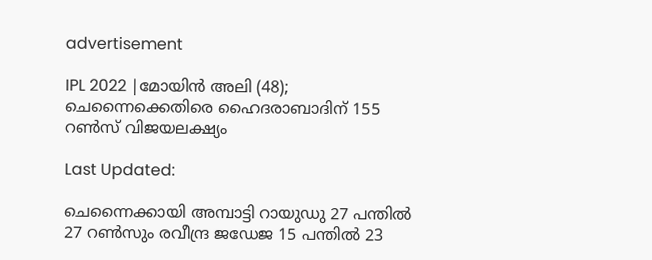advertisement

IPL 2022 |മോയിന്‍ അലി (48); ചെന്നൈക്കെതിരെ ഹൈദരാബാദിന് 155 റണ്‍സ് വിജയലക്ഷ്യം

Last Updated:

ചെന്നൈക്കായി അമ്പാട്ടി റായുഡു 27 പന്തില്‍ 27 റണ്‍സും രവീന്ദ്ര ജഡേജ 15 പന്തില്‍ 23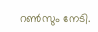റണ്‍സും നേടി.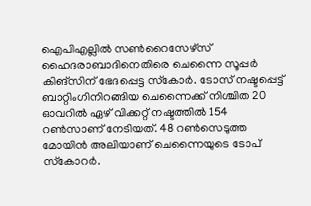ഐപിഎല്ലില്‍ സണ്‍റൈസേഴ്‌സ് ഹൈദരാബാദിനെതിരെ ചെന്നൈ സൂപ്പര്‍ കിങ്‌സിന് ഭേദപ്പെട്ട സ്‌കോര്‍. ടോസ് നഷ്ടപ്പെട്ട് ബാറ്റിംഗിനിറങ്ങിയ ചെന്നൈക്ക് നിശ്ചിത 20 ഓവറില്‍ ഏഴ് വിക്കറ്റ് നഷ്ടത്തില്‍ 154 റണ്‍സാണ് നേടിയത്. 48 റണ്‍സെടുത്ത മോയിന്‍ അലിയാണ് ചെന്നൈയുടെ ടോപ് സ്‌കോറര്‍.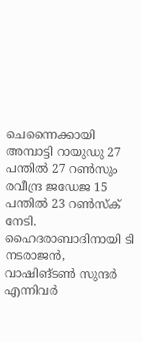ചെന്നൈക്കായി അമ്പാട്ടി റായുഡു 27 പന്തില്‍ 27 റണ്‍സും രവീന്ദ്ര ജഡേജ 15 പന്തില്‍ 23 റണ്‍സ്‌ക് നേടി. ഹൈദരാബാദിനായി ടി നടരാജന്‍, വാഷിങ്ടണ്‍ സുന്ദര്‍ എന്നിവര്‍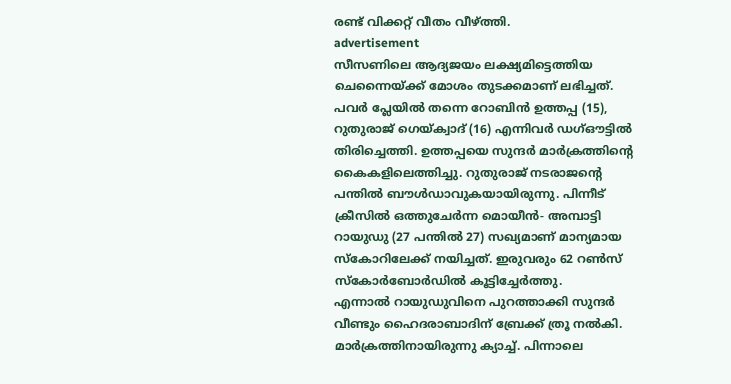രണ്ട് വിക്കറ്റ് വീതം വീഴ്ത്തി.
advertisement
സീസണിലെ ആദ്യജയം ലക്ഷ്യമിട്ടെത്തിയ ചെന്നൈയ്ക്ക് മോശം തുടക്കമാണ് ലഭിച്ചത്. പവര്‍ പ്ലേയില്‍ തന്നെ റോബിന്‍ ഉത്തപ്പ (15), റുതുരാജ് ഗെയ്ക്വാദ് (16) എന്നിവര്‍ ഡഗ്ഔട്ടില്‍ തിരിച്ചെത്തി. ഉത്തപ്പയെ സുന്ദര്‍ മാര്‍ക്രത്തിന്റെ കൈകളിലെത്തിച്ചു. റുതുരാജ് നടരാജന്റെ പന്തില്‍ ബൗള്‍ഡാവുകയായിരുന്നു. പിന്നീട് ക്രീസില്‍ ഒത്തുചേര്‍ന്ന മൊയീന്‍- അമ്പാട്ടി റായുഡു (27 പന്തില്‍ 27) സഖ്യമാണ് മാന്യമായ സ്‌കോറിലേക്ക് നയിച്ചത്. ഇരുവരും 62 റണ്‍സ് സ്‌കോര്‍ബോര്‍ഡില്‍ കൂട്ടിച്ചേര്‍ത്തു.
എന്നാല്‍ റായുഡുവിനെ പുറത്താക്കി സുന്ദര്‍ വീണ്ടും ഹൈദരാബാദിന് ബ്രേക്ക് ത്രൂ നല്‍കി. മാര്‍ക്രത്തിനായിരുന്നു ക്യാച്ച്. പിന്നാലെ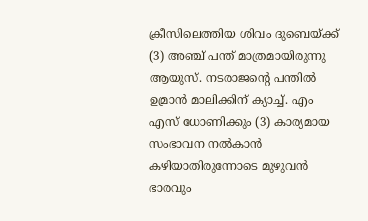ക്രീസിലെത്തിയ ശിവം ദുബെയ്ക്ക് (3) അഞ്ച് പന്ത് മാത്രമായിരുന്നു ആയുസ്. നടരാജന്റെ പന്തില്‍ ഉമ്രാന്‍ മാലിക്കിന് ക്യാച്ച്. എം എസ് ധോണിക്കും (3) കാര്യമായ സംഭാവന നല്‍കാന്‍ കഴിയാതിരുന്നോടെ മുഴുവന്‍ ഭാരവും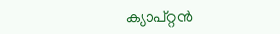ക്യാപ്റ്റന്‍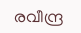രവീന്ദ്ര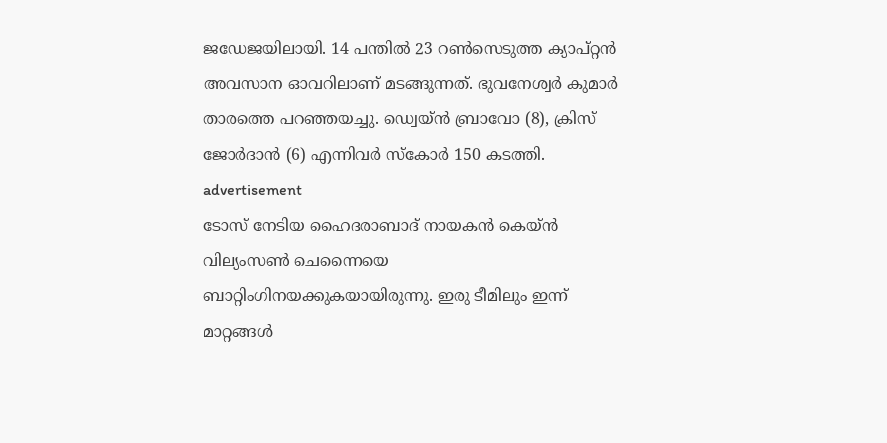ജഡേജയിലായി. 14 പന്തില്‍ 23 റണ്‍സെടുത്ത ക്യാപ്റ്റന്‍ അവസാന ഓവറിലാണ് മടങ്ങുന്നത്. ഭുവനേശ്വര്‍ കുമാര്‍ താരത്തെ പറഞ്ഞയച്ചു. ഡ്വെയ്ന്‍ ബ്രാവോ (8), ക്രിസ് ജോര്‍ദാന്‍ (6) എന്നിവര്‍ സ്‌കോര്‍ 150 കടത്തി.
advertisement
ടോസ് നേടിയ ഹൈദരാബാദ് നായകന്‍ കെയ്ന്‍ വില്യംസണ്‍ ചെന്നൈയെ ബാറ്റിംഗിനയക്കുകയായിരുന്നു. ഇരു ടീമിലും ഇന്ന് മാറ്റങ്ങള്‍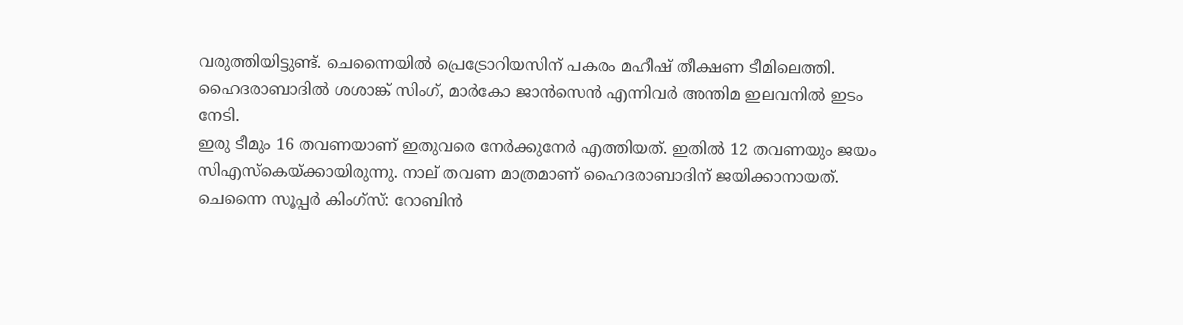വരുത്തിയിട്ടുണ്ട്. ചെന്നൈയില്‍ പ്രെട്രോറിയസിന് പകരം മഹീഷ് തീക്ഷണ ടീമിലെത്തി. ഹൈദരാബാദില്‍ ശശാങ്ക് സിംഗ്, മാര്‍കോ ജാന്‍സെന്‍ എന്നിവര്‍ അന്തിമ ഇലവനില്‍ ഇടം നേടി.
ഇരു ടീമും 16 തവണയാണ് ഇതുവരെ നേര്‍ക്കുനേര്‍ എത്തിയത്. ഇതില്‍ 12 തവണയും ജയം സിഎസ്‌കെയ്ക്കായിരുന്നു. നാല് തവണ മാത്രമാണ് ഹൈദരാബാദിന് ജയിക്കാനായത്.
ചെന്നൈ സൂപ്പര്‍ കിംഗ്സ്: റോബിന്‍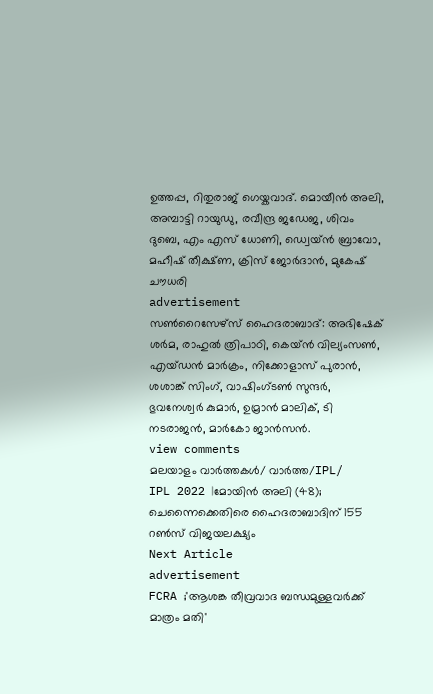ഉത്തപ്പ, റിതുരാജ് ഗെയ്കവാദ്. മൊയീന്‍ അലി, അമ്പാട്ടി റായുഡു, രവീന്ദ്ര ജഡേജ, ശിവം ദുബെ, എം എസ് ധോണി, ഡ്വെയ്ന്‍ ബ്രാവോ, മഹീഷ് തീക്ഷ്ണ, ക്രിസ് ജോര്‍ദാന്‍, മുകേഷ് ചൗധരി
advertisement
സണ്‍റൈസേഴ്സ് ഹൈദരാബാദ്: അഭിഷേക് ശര്‍മ, രാഹുല്‍ ത്രിപാഠി, കെയ്ന്‍ വില്യംസണ്‍, എയ്ഡന്‍ മാര്‍ക്രം, നിക്കോളാസ് പുരാന്‍, ശശാങ്ക് സിംഗ്, വാഷിംഗ്ടണ്‍ സുന്ദര്‍, ഭുവനേശ്വര്‍ കുമാര്‍, ഉമ്രാന്‍ മാലിക്, ടി നടരാജന്‍, മാര്‍കോ ജാന്‍സന്‍.
view comments
മലയാളം വാർത്തകൾ/ വാർത്ത/IPL/
IPL 2022 |മോയിന്‍ അലി (48); ചെന്നൈക്കെതിരെ ഹൈദരാബാദിന് 155 റണ്‍സ് വിജയലക്ഷ്യം
Next Article
advertisement
FCRA ;'ആശങ്ക തീവ്രവാദ ബന്ധമുള്ളവർക്ക് മാത്രം മതി'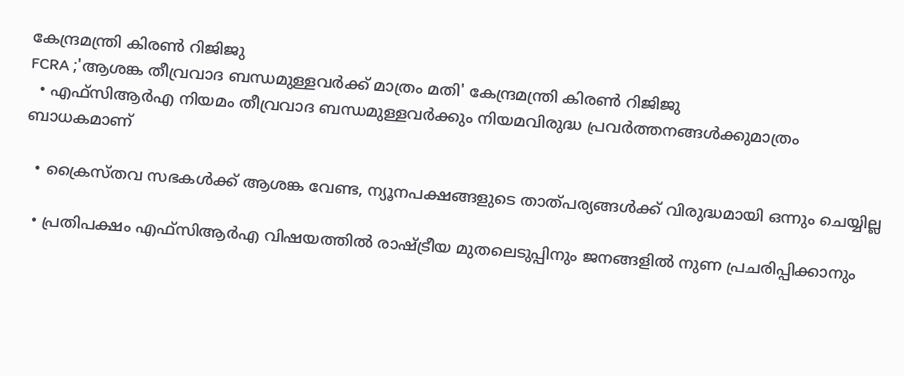കേന്ദ്രമന്ത്രി കിരണ്‍ റിജിജു
FCRA ;'ആശങ്ക തീവ്രവാദ ബന്ധമുള്ളവർക്ക് മാത്രം മതി' കേന്ദ്രമന്ത്രി കിരണ്‍ റിജിജു
  • എഫ്‌സിആർഎ നിയമം തീവ്രവാദ ബന്ധമുള്ളവർക്കും നിയമവിരുദ്ധ പ്രവർത്തനങ്ങൾക്കുമാത്രം ബാധകമാണ്

  • ക്രൈസ്തവ സഭകൾക്ക് ആശങ്ക വേണ്ട, ന്യൂനപക്ഷങ്ങളുടെ താത്പര്യങ്ങൾക്ക് വിരുദ്ധമായി ഒന്നും ചെയ്യില്ല

  • പ്രതിപക്ഷം എഫ്‌സിആർഎ വിഷയത്തിൽ രാഷ്ട്രീയ മുതലെടുപ്പിനും ജനങ്ങളിൽ നുണ പ്രചരിപ്പിക്കാനും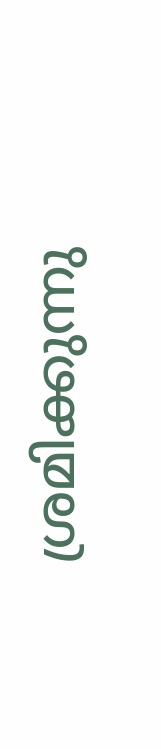ശ്രമിക്കുന്നു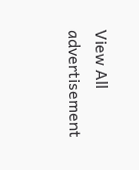View All
advertisement